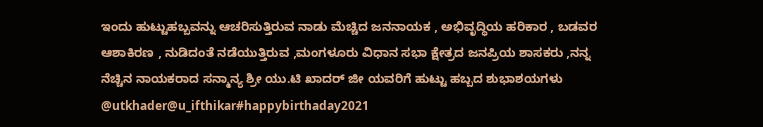ಇಂದು ಹುಟ್ಟುಹಬ್ಬವನ್ನು ಆಚರಿಸುತ್ತಿರುವ ನಾಡು ಮೆಚ್ಚಿದ ಜನನಾಯಕ , ಅಭಿವೃದ್ಧಿಯ ಹರಿಕಾರ , ಬಡವರ ಆಶಾಕಿರಣ , ನುಡಿದಂತೆ ನಡೆಯುತ್ತಿರುವ ,ಮಂಗಳೂರು ವಿಧಾನ ಸಭಾ ಕ್ಷೇತ್ರದ ಜನಪ್ರಿಯ ಶಾಸಕರು ,ನನ್ನ ನೆಚ್ಚಿನ ನಾಯಕರಾದ ಸನ್ಮಾನ್ಯ ಶ್ರೀ ಯು.ಟಿ ಖಾದರ್ ಜೀ ಯವರಿಗೆ ಹುಟ್ಟು ಹಬ್ಬದ ಶುಭಾಶಯಗಳು
@utkhader@u_ifthikar#happybirthaday2021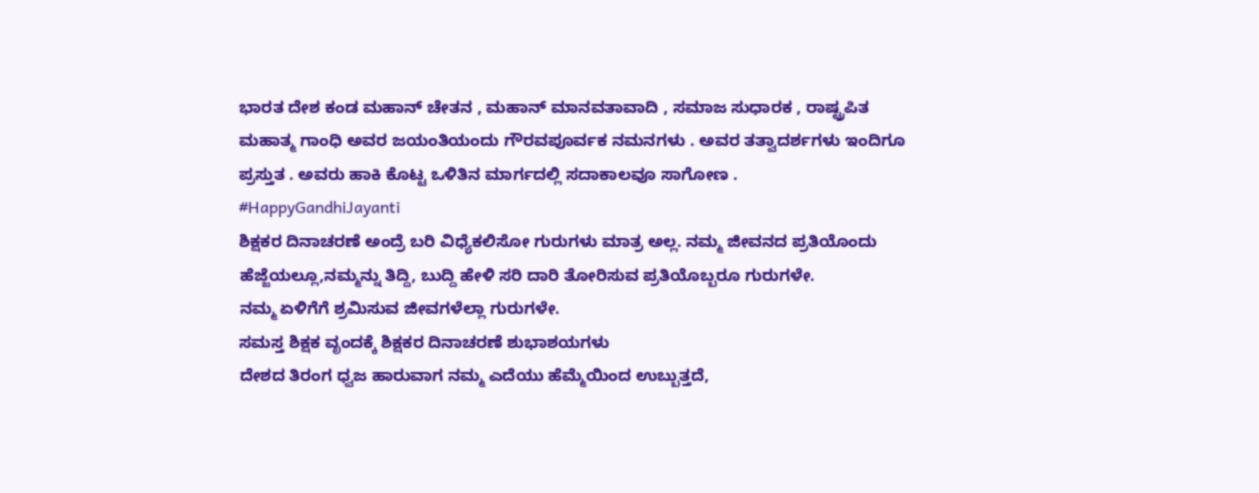ಭಾರತ ದೇಶ ಕಂಡ ಮಹಾನ್ ಚೇತನ , ಮಹಾನ್ ಮಾನವತಾವಾದಿ , ಸಮಾಜ ಸುಧಾರಕ , ರಾಷ್ಟ್ರಪಿತ ಮಹಾತ್ಮ ಗಾಂಧಿ ಅವರ ಜಯಂತಿಯಂದು ಗೌರವಪೂರ್ವಕ ನಮನಗಳು . ಅವರ ತತ್ವಾದರ್ಶಗಳು ಇಂದಿಗೂ ಪ್ರಸ್ತುತ . ಅವರು ಹಾಕಿ ಕೊಟ್ಟ ಒಳಿತಿನ ಮಾರ್ಗದಲ್ಲಿ ಸದಾಕಾಲವೂ ಸಾಗೋಣ .
#HappyGandhiJayanti
ಶಿಕ್ಷಕರ ದಿನಾಚರಣೆ ಅಂದ್ರೆ ಬರಿ ವಿಧ್ಯೆಕಲಿಸೋ ಗುರುಗಳು ಮಾತ್ರ ಅಲ್ಲ. ನಮ್ಮ ಜೀವನದ ಪ್ರತಿಯೊಂದು ಹೆಜ್ಜೆಯಲ್ಲೂ,ನಮ್ಮನ್ನು ತಿದ್ದಿ, ಬುದ್ದಿ ಹೇಳಿ ಸರಿ ದಾರಿ ತೋರಿಸುವ ಪ್ರತಿಯೊಬ್ಬರೂ ಗುರುಗಳೇ.
ನಮ್ಮ ಏಳಿಗೆಗೆ ಶ್ರಮಿಸುವ ಜೀವಗಳೆಲ್ಲಾ ಗುರುಗಳೇ.
ಸಮಸ್ತ ಶಿಕ್ಷಕ ವೃಂದಕ್ಕೆ ಶಿಕ್ಷಕರ ದಿನಾಚರಣೆ ಶುಭಾಶಯಗಳು
ದೇಶದ ತಿರಂಗ ಧ್ವಜ ಹಾರುವಾಗ ನಮ್ಮ ಎದೆಯು ಹೆಮ್ಮೆಯಿಂದ ಉಬ್ಬುತ್ತದೆ,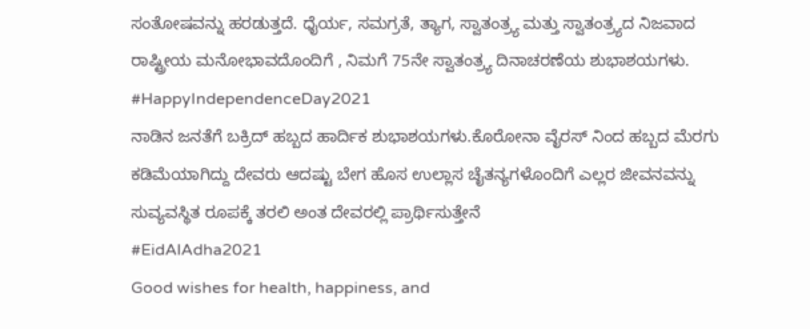ಸಂತೋಷವನ್ನು ಹರಡುತ್ತದೆ. ಧೈರ್ಯ, ಸಮಗ್ರತೆ, ತ್ಯಾಗ, ಸ್ವಾತಂತ್ರ್ಯ ಮತ್ತು ಸ್ವಾತಂತ್ರ್ಯದ ನಿಜವಾದ ರಾಷ್ಟ್ರೀಯ ಮನೋಭಾವದೊಂದಿಗೆ , ನಿಮಗೆ 75ನೇ ಸ್ವಾತಂತ್ರ್ಯ ದಿನಾಚರಣೆಯ ಶುಭಾಶಯಗಳು.
#HappyIndependenceDay2021
ನಾಡಿನ ಜನತೆಗೆ ಬಕ್ರಿದ್ ಹಬ್ಬದ ಹಾರ್ದಿಕ ಶುಭಾಶಯಗಳು.ಕೊರೋನಾ ವೈರಸ್ ನಿಂದ ಹಬ್ಬದ ಮೆರಗು ಕಡಿಮೆಯಾಗಿದ್ದು ದೇವರು ಆದಷ್ಟು ಬೇಗ ಹೊಸ ಉಲ್ಲಾಸ ಚೈತನ್ಯಗಳೊಂದಿಗೆ ಎಲ್ಲರ ಜೀವನವನ್ನು ಸುವ್ಯವಸ್ಥಿತ ರೂಪಕ್ಕೆ ತರಲಿ ಅಂತ ದೇವರಲ್ಲಿ ಪ್ರಾರ್ಥಿಸುತ್ತೇನೆ
#EidAlAdha2021
Good wishes for health, happiness, and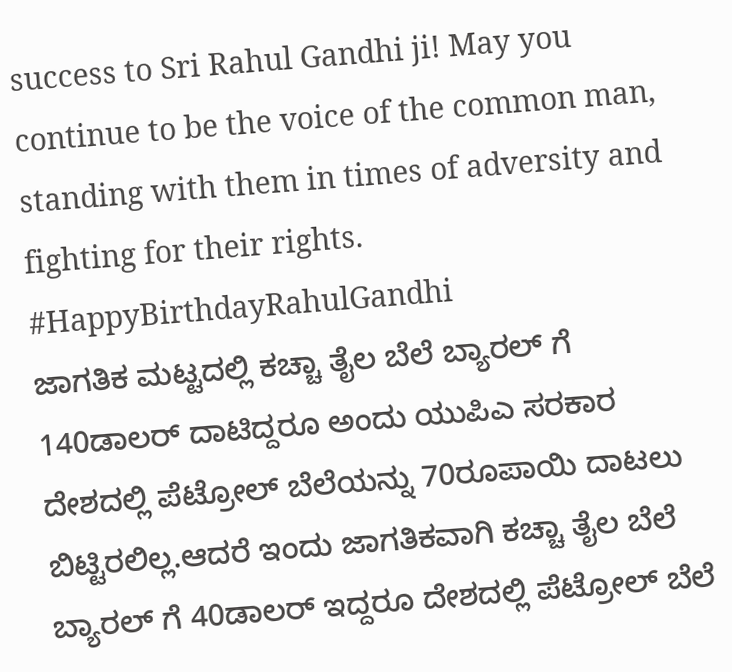success to Sri Rahul Gandhi ji! May you continue to be the voice of the common man, standing with them in times of adversity and fighting for their rights.
#HappyBirthdayRahulGandhi
ಜಾಗತಿಕ ಮಟ್ಟದಲ್ಲಿ ಕಚ್ಚಾ ತೈಲ ಬೆಲೆ ಬ್ಯಾರಲ್ ಗೆ 140ಡಾಲರ್ ದಾಟಿದ್ದರೂ ಅಂದು ಯುಪಿಎ ಸರಕಾರ ದೇಶದಲ್ಲಿ ಪೆಟ್ರೋಲ್ ಬೆಲೆಯನ್ನು 70ರೂಪಾಯಿ ದಾಟಲು ಬಿಟ್ಟಿರಲಿಲ್ಲ.ಆದರೆ ಇಂದು ಜಾಗತಿಕವಾಗಿ ಕಚ್ಚಾ ತೈಲ ಬೆಲೆ ಬ್ಯಾರಲ್ ಗೆ 40ಡಾಲರ್ ಇದ್ದರೂ ದೇಶದಲ್ಲಿ ಪೆಟ್ರೋಲ್ ಬೆಲೆ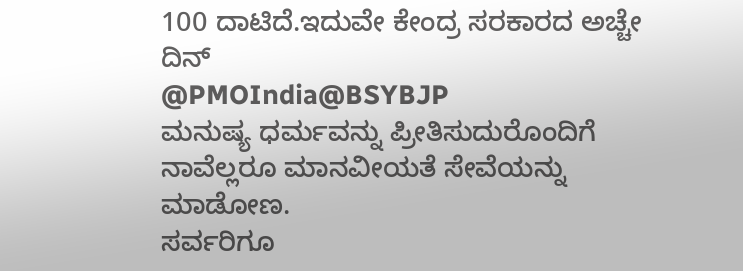100 ದಾಟಿದೆ.ಇದುವೇ ಕೇಂದ್ರ ಸರಕಾರದ ಅಚ್ಚೇ ದಿನ್
@PMOIndia@BSYBJP
ಮನುಷ್ಯ ಧರ್ಮವನ್ನು ಪ್ರೀತಿಸುದುರೊಂದಿಗೆ ನಾವೆಲ್ಲರೂ ಮಾನವೀಯತೆ ಸೇವೆಯನ್ನು ಮಾಡೋಣ.
ಸರ್ವರಿಗೂ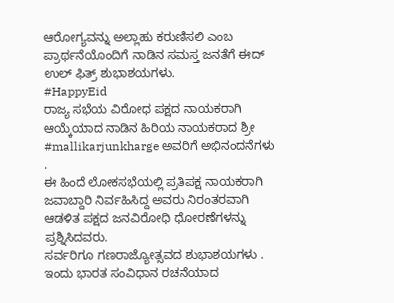ಆರೋಗ್ಯವನ್ನು ಅಲ್ಲಾಹು ಕರುಣಿಸಲಿ ಎಂಬ ಪ್ರಾರ್ಥನೆಯೊಂದಿಗೆ ನಾಡಿನ ಸಮಸ್ತ ಜನತೆಗೆ ಈದ್ ಉಲ್ ಫಿತ್ರ್ ಶುಭಾಶಯಗಳು.
#HappyEid
ರಾಜ್ಯ ಸಭೆಯ ವಿರೋಧ ಪಕ್ಷದ ನಾಯಕರಾಗಿ ಆಯ್ಕೆಯಾದ ನಾಡಿನ ಹಿರಿಯ ನಾಯಕರಾದ ಶ್ರೀ #mallikarjunkharge ಅವರಿಗೆ ಅಭಿನಂದನೆಗಳು .
ಈ ಹಿಂದೆ ಲೋಕಸಭೆಯಲ್ಲಿ ಪ್ರತಿಪಕ್ಷ ನಾಯಕರಾಗಿ ಜವಾಬ್ದಾರಿ ನಿರ್ವಹಿಸಿದ್ದ ಅವರು ನಿರಂತರವಾಗಿ ಆಡಳಿತ ಪಕ್ಷದ ಜನವಿರೋಧಿ ಧೋರಣೆಗಳನ್ನು ಪ್ರಶ್ನಿಸಿದವರು.
ಸರ್ವರಿಗೂ ಗಣರಾಜ್ಯೋತ್ಸವದ ಶುಭಾಶಯಗಳು . ಇಂದು ಭಾರತ ಸಂವಿಧಾನ ರಚನೆಯಾದ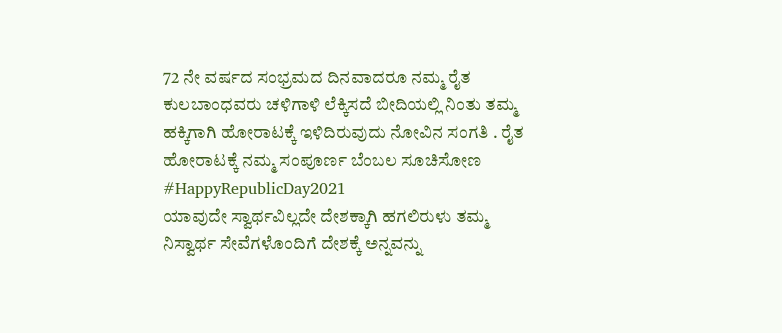72 ನೇ ವರ್ಷದ ಸಂಭ್ರಮದ ದಿನವಾದರೂ ನಮ್ಮ ರೈತ ಕುಲಬಾಂಧವರು ಚಳಿಗಾಳಿ ಲೆಕ್ಕಿಸದೆ ಬೀದಿಯಲ್ಲಿ ನಿಂತು ತಮ್ಮ ಹಕ್ಕಿಗಾಗಿ ಹೋರಾಟಕ್ಕೆ ಇಳಿದಿರುವುದು ನೋವಿನ ಸಂಗತಿ . ರೈತ ಹೋರಾಟಕ್ಕೆ ನಮ್ಮ ಸಂಪೂರ್ಣ ಬೆಂಬಲ ಸೂಚಿಸೋಣ
#HappyRepublicDay2021
ಯಾವುದೇ ಸ್ವಾರ್ಥವಿಲ್ಲದೇ ದೇಶಕ್ಕಾಗಿ ಹಗಲಿರುಳು ತಮ್ಮ ನಿಸ್ವಾರ್ಥ ಸೇವೆಗಳೊಂದಿಗೆ ದೇಶಕ್ಕೆ ಅನ್ನವನ್ನು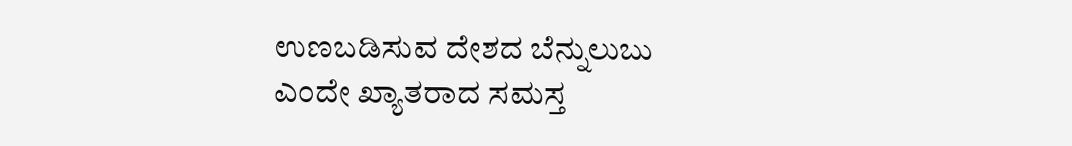ಉಣಬಡಿಸುವ ದೇಶದ ಬೆನ್ನುಲುಬು ಎಂದೇ ಖ್ಯಾತರಾದ ಸಮಸ್ತ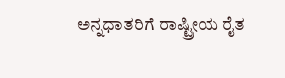ಅನ್ನಧಾತರಿಗೆ ರಾಷ್ಟ್ರೀಯ ರೈತ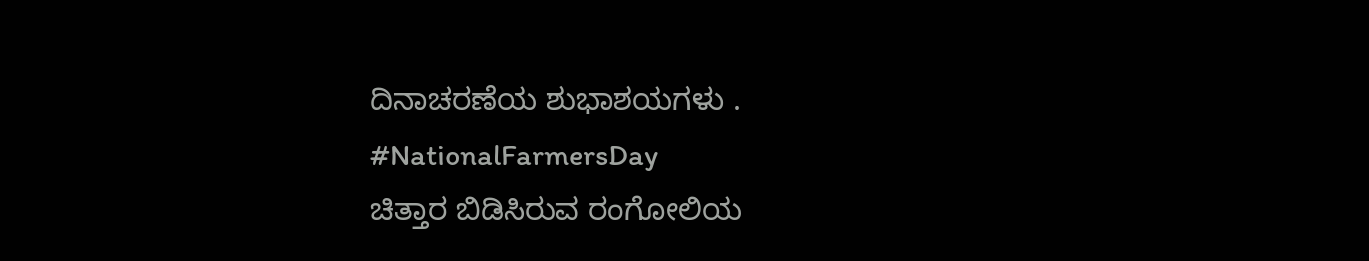ದಿನಾಚರಣೆಯ ಶುಭಾಶಯಗಳು .
#NationalFarmersDay
ಚಿತ್ತಾರ ಬಿಡಿಸಿರುವ ರಂಗೋಲಿಯ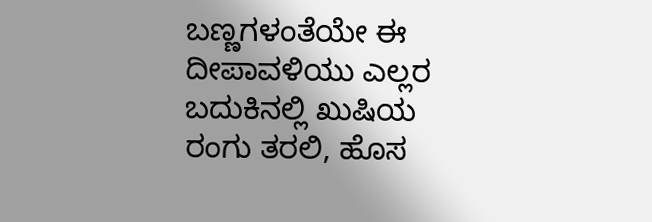ಬಣ್ಣಗಳಂತೆಯೇ ಈ ದೀಪಾವಳಿಯು ಎಲ್ಲರ ಬದುಕಿನಲ್ಲಿ ಖುಷಿಯ ರಂಗು ತರಲಿ, ಹೊಸ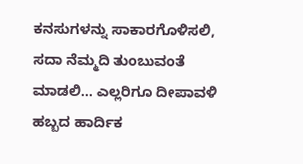ಕನಸುಗಳನ್ನು ಸಾಕಾರಗೊಳಿಸಲಿ, ಸದಾ ನೆಮ್ಮದಿ ತುಂಬುವಂತೆ ಮಾಡಲಿ... ಎಲ್ಲರಿಗೂ ದೀಪಾವಳಿ ಹಬ್ಬದ ಹಾರ್ದಿಕ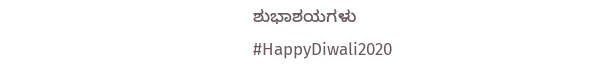ಶುಭಾಶಯಗಳು
#HappyDiwali2020